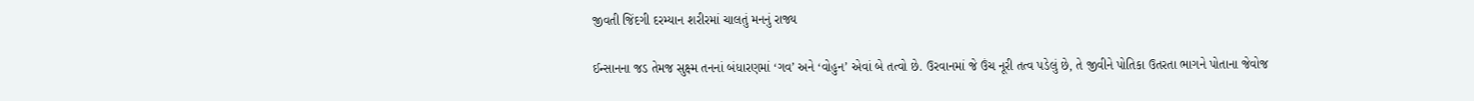જીવતી જિંદગી દરમ્યાન શરીરમાં ચાલતું મનનું રાજ્ય

ઈન્સાનના જડ તેમજ સુક્ષ્મ તનનાં બંધારણમાં ‘ગવ’ અને ‘વોહુન’ એવાં બે તત્વો છે. ઉરવાનમાં જે ઉંચ નૂરી તત્વ પડેલું છે, તે જીવીને પોતિકા ઉતરતા ભાગને પોતાના જેવોજ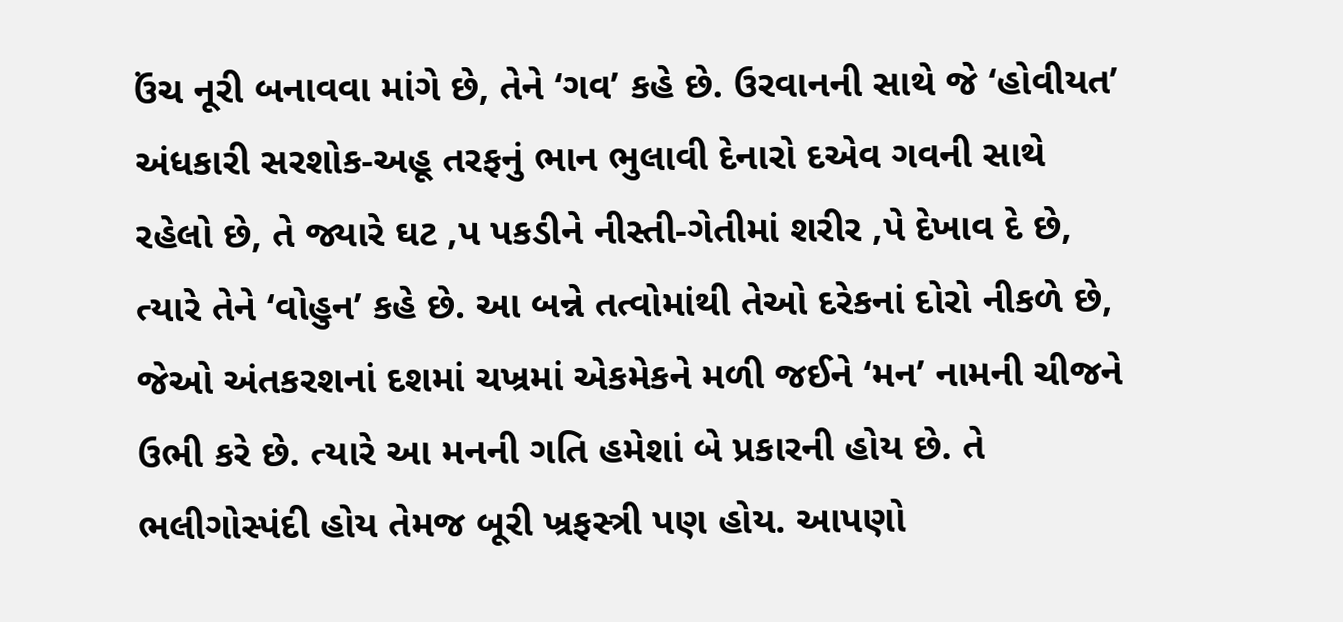ઉંચ નૂરી બનાવવા માંગે છે, તેને ‘ગવ’ કહે છે. ઉરવાનની સાથે જે ‘હોવીયત’ અંધકારી સરશોક-અહૂ તરફનું ભાન ભુલાવી દેનારો દએવ ગવની સાથે રહેલો છે, તે જ્યારે ઘટ ‚પ પકડીને નીસ્તી-ગેતીમાં શરીર ‚પે દેખાવ દે છે, ત્યારે તેને ‘વોહુન’ કહે છે. આ બન્ને તત્વોમાંથી તેઓ દરેકનાં દોરો નીકળે છે, જેઓ અંતકરશનાં દશમાં ચખ્રમાં એકમેકને મળી જઈને ‘મન’ નામની ચીજને ઉભી કરે છે. ત્યારે આ મનની ગતિ હમેશાં બે પ્રકારની હોય છે. તે ભલીગોસ્પંદી હોય તેમજ બૂરી ખ્રફસ્ત્રી પણ હોય. આપણો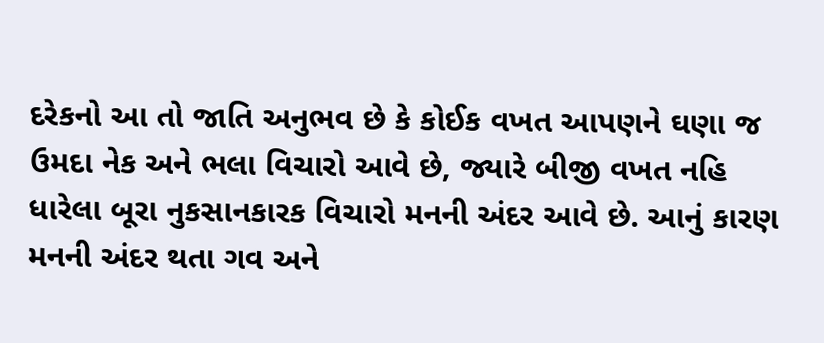દરેકનો આ તો જાતિ અનુભવ છે કે કોઈક વખત આપણને ઘણા જ ઉમદા નેક અને ભલા વિચારો આવે છે, જ્યારે બીજી વખત નહિ ધારેલા બૂરા નુકસાનકારક વિચારો મનની અંદર આવે છે. આનું કારણ મનની અંદર થતા ગવ અને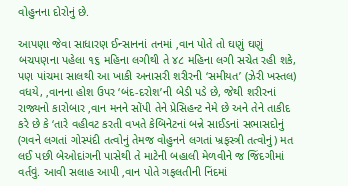વોહુનના દોરોનું છે.

આપણા જેવા સાધારણ ઈન્સાનનાં તનમાં ‚વાન પોતે તો ઘણું ઘણું બચપણના પહેલા ૧૬ મહિના લગીથી તે ૪૮ મહિના લગી સચેત રહી શકે, પણ પાંચમા સાલથી આ ખાકી અનાસરી શરીરની ‘સમીયત’ (ઝેરી ખસ્તલ) વધયે, ‚વાનના હોશ ઉપર ‘બંદ-દરોશ’ની બેડી પડે છે, જેથી શરીરનાં રાજ્યનો કારોબાર ‚વાન મનને સોંપી તેને પ્રેસિહન્ટ નેમે છે અને તેને તાકીદ કરે છે કે ‘તારે વહીવટ કરતી વખતે કેબિનેટનાં બન્ને સાઈડનાં સભાસદોનું (ગવને લગતાં ગોસ્પંદી તત્વોનું તેમજ વોહુનને લગતાં ખ્રફસ્ત્રી તત્વોનું) મત લઈ પછી બેઓદાંગની પાસેથી તે માટેની બહાલી મેળવીને જ જિંદગીમાં વર્તવું. આવી સલાહ આપી ‚વાન પોતે ગફલતીની નિંદમાં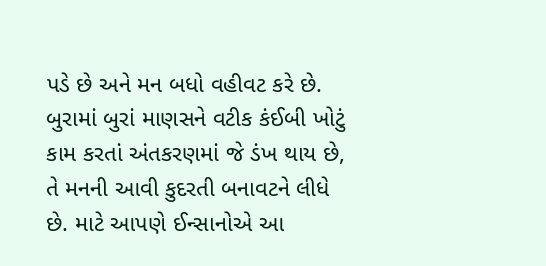પડે છે અને મન બધો વહીવટ કરે છે. બુરામાં બુરાં માણસને વટીક કંઈબી ખોટું કામ કરતાં અંતકરણમાં જે ડંખ થાય છે, તે મનની આવી કુદરતી બનાવટને લીધે છે. માટે આપણે ઈન્સાનોએ આ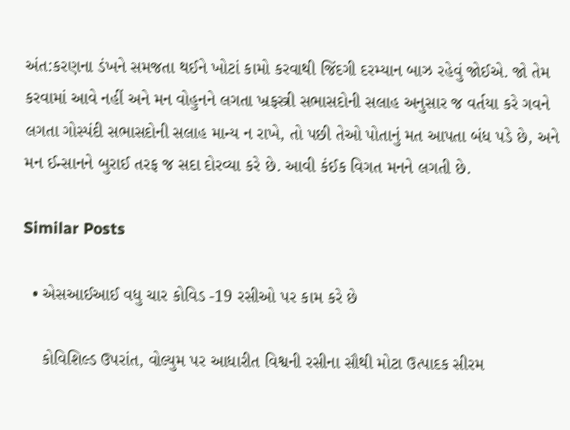અંત:કરણના ડંખને સમજતા થઈને ખોટાં કામો કરવાથી જિંદગી દરમ્યાન બાઝ રહેવું જોઈએ. જો તેમ કરવામાં આવે નહીં અને મન વોહુનને લગતા ખ્રફસ્ત્રી સભાસદોની સલાહ અનુસાર જ વર્તયા કરે ગવને લગતા ગોસ્પંદી સભાસદોની સલાહ માન્ય ન રાખે, તો પછી તેઓ પોતાનું મત આપતા બંધ પડે છે, અને મન ઈન્સાનને બુરાઈ તરફ જ સદા દોરવ્યા કરે છે. આવી કંઈક વિગત મનને લગતી છે.

Similar Posts

  • એસઆઈઆઈ વધુ ચાર કોવિડ -19 રસીઓ પર કામ કરે છે

    કોવિશિલ્ડ ઉપરાંત, વોલ્યુમ પર આધારીત વિશ્વની રસીના સૌથી મોટા ઉત્પાદક સીરમ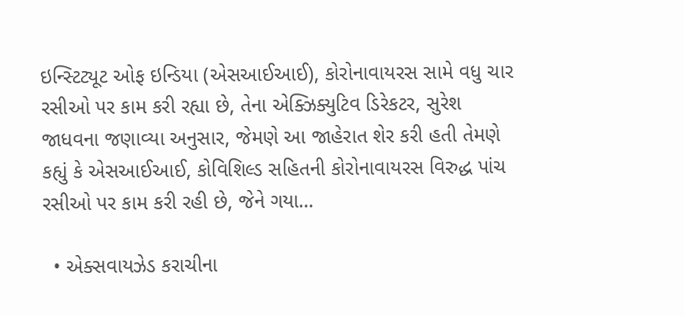ઇન્સ્ટિટ્યૂટ ઓફ ઇન્ડિયા (એસઆઈઆઈ), કોરોનાવાયરસ સામે વધુ ચાર રસીઓ પર કામ કરી રહ્યા છે, તેના એક્ઝિક્યુટિવ ડિરેકટર, સુરેશ જાધવના જણાવ્યા અનુસાર, જેમણે આ જાહેરાત શેર કરી હતી તેમણે કહ્યું કે એસઆઈઆઈ, કોવિશિલ્ડ સહિતની કોરોનાવાયરસ વિરુદ્ધ પાંચ રસીઓ પર કામ કરી રહી છે, જેને ગયા…

  • એક્સવાયઝેડ કરાચીના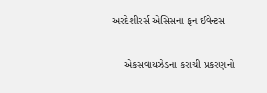અરદેશીરર્સ એસિસના ફન ઈવેન્ટસ

    એકસવાયઝેડના કરાચી પ્રકરણનો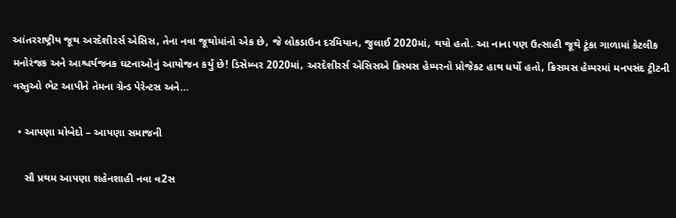આંતરરાષ્ટ્રીય જૂથ અરદેશીરર્સ એસિસ, તેના નવા જૂથોમાંનો એક છે, જે લોકડાઉન દરમિયાન, જુલાઈ 2020માં, થયો હતો. આ નાના પણ ઉત્સાહી જૂથે ટૂંકા ગાળામાં કેટલીક મનોરંજક અને આશ્ચર્યજનક ઘટનાઓનું આયોજન કર્યું છે! ડિસેમ્બર 2020માં, અરદેશીરર્સ એસિસએ ક્રિસ્મસ હેમ્પરનો પ્રોજેકટ હાથ ધર્યો હતો, ક્રિસમસ હેમ્પરમાં મનપસંદ ટ્રીટની વસ્તુઓ ભેટ આપીને તેમના ગ્રેન્ડ પેરેન્ટસ અને…

  • આપણા મોબેદો – આપણા સમાજની

    સૌ પ્રથમ આપણા શહેનશાહી નવા વ2સ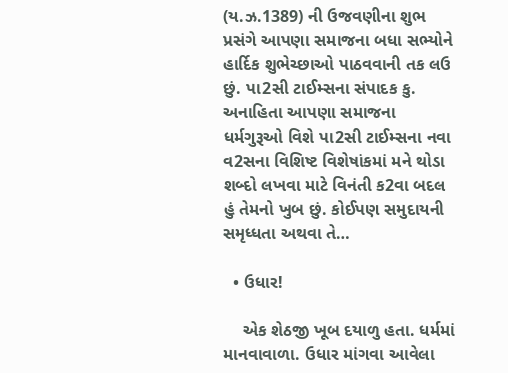(ય.ઝ.1389) ની ઉજવણીના શુભ પ્રસંગે આપણા સમાજના બધા સભ્યોને હાર્દિક શુભેચ્છાઓ પાઠવવાની તક લઉ છું. પા2સી ટાઈમ્સના સંપાદક કુ. અનાહિતા આપણા સમાજના ધર્મગુરૂઓ વિશે પા2સી ટાઈમ્સના નવા વ2સના વિશિષ્ટ વિશેષાંકમાં મને થોડા શબ્દો લખવા માટે વિનંતી ક2વા બદલ હું તેમનો ખુબ છું. કોઈપણ સમુદાયની સમૃધ્ધતા અથવા તે…

  • ઉધાર!

    એક શેઠજી ખૂબ દયાળુ હતા. ધર્મમાં માનવાવાળા. ઉધાર માંગવા આવેલા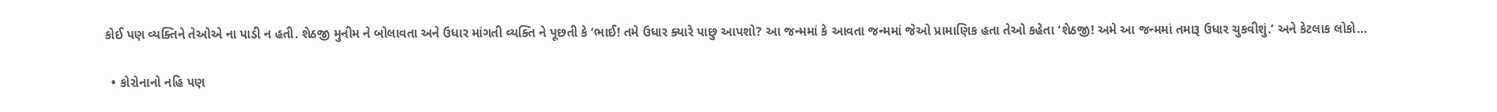કોઈ પણ વ્યક્તિને તેઓએ ના પાડી ન હતી. શેઠજી મુનીમ ને બોલાવતા અને ઉધાર માંગતી વ્યક્તિ ને પૂછતી કે ‘ભાઈ! તમે ઉધાર ક્યારે પાછુ આપશો? આ જન્મમાં કે આવતા જન્મમાં જેઓ પ્રામાણિક હતા તેઓ કહેતા ‘શેઠજી! અમે આ જન્મમાં તમારૂ ઉધાર ચુકવીશું.’ અને કેટલાક લોકો…

  • કોરોનાનો નહિ પણ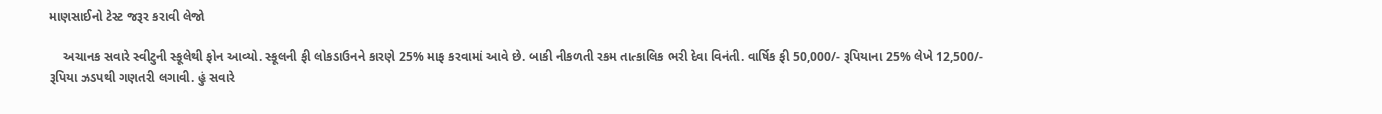માણસાઈનો ટેસ્ટ જરૂર કરાવી લેજો

    અચાનક સવારે સ્વીટુની સ્કૂલેથી ફોન આવ્યો. સ્કૂલની ફી લોકડાઉનને કારણે 25% માફ કરવામાં આવે છે. બાકી નીકળતી રકમ તાત્કાલિક ભરી દેવા વિનંતી. વાર્ષિક ફી 50,000/- રૂપિયાના 25% લેખે 12,500/- રૂપિયા ઝડપથી ગણતરી લગાવી. હું સવારે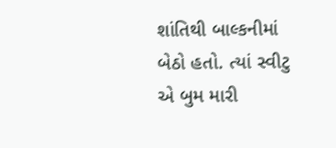શાંતિથી બાલ્કનીમાં બેઠો હતો. ત્યાં સ્વીટુ એ બુમ મારી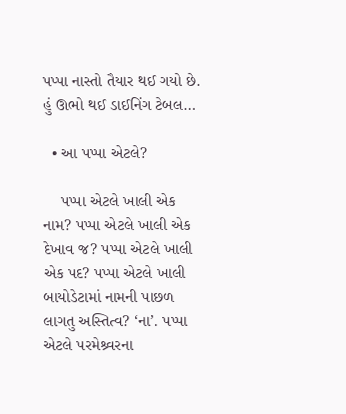પપ્પા નાસ્તો તૈયાર થઈ ગયો છે. હું ઊભો થઈ ડાઈનિંગ ટેબલ…

  • આ પપ્પા એટલે?

    પપ્પા એટલે ખાલી એક નામ? પપ્પા એટલે ખાલી એક દેખાવ જ? પપ્પા એટલે ખાલી એક પદ? પપ્પા એટલે ખાલી બાયોડેટામાં નામની પાછળ લાગતુ અસ્તિત્વ? ‘ના’. પપ્પા એટલે પરમેશ્ર્વરના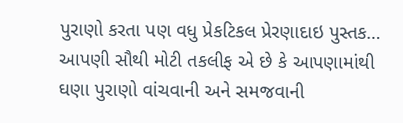પુરાણો કરતા પણ વધુ પ્રેકટિકલ પ્રેરણાદાઇ પુસ્તક… આપણી સૌથી મોટી તકલીફ એ છે કે આપણામાંથી ઘણા પુરાણો વાંચવાની અને સમજવાની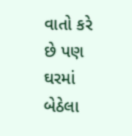વાતો કરે છે પણ ઘરમાં બેઠેલા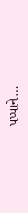પપ્પાને…